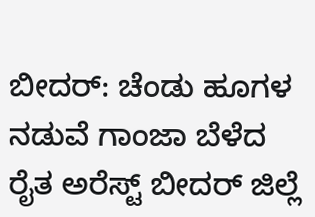ಬೀದರ್: ಚೆಂಡು ಹೂಗಳ ನಡುವೆ ಗಾಂಜಾ ಬೆಳೆದ ರೈತ ಅರೆಸ್ಟ್ ಬೀದರ್ ಜಿಲ್ಲೆ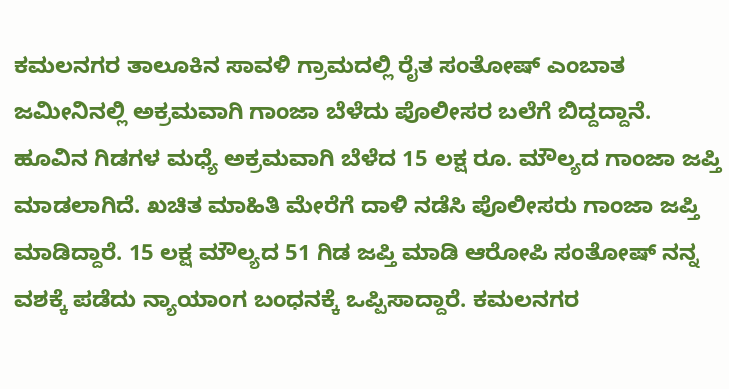ಕಮಲನಗರ ತಾಲೂಕಿನ ಸಾವಳಿ ಗ್ರಾಮದಲ್ಲಿ ರೈತ ಸಂತೋಷ್ ಎಂಬಾತ ಜಮೀನಿನಲ್ಲಿ ಅಕ್ರಮವಾಗಿ ಗಾಂಜಾ ಬೆಳೆದು ಪೊಲೀಸರ ಬಲೆಗೆ ಬಿದ್ದದ್ದಾನೆ. ಹೂವಿನ ಗಿಡಗಳ ಮಧ್ಯೆ ಅಕ್ರಮವಾಗಿ ಬೆಳೆದ 15 ಲಕ್ಷ ರೂ. ಮೌಲ್ಯದ ಗಾಂಜಾ ಜಪ್ತಿ ಮಾಡಲಾಗಿದೆ. ಖಚಿತ ಮಾಹಿತಿ ಮೇರೆಗೆ ದಾಳಿ ನಡೆಸಿ ಪೊಲೀಸರು ಗಾಂಜಾ ಜಪ್ತಿ ಮಾಡಿದ್ದಾರೆ. 15 ಲಕ್ಷ ಮೌಲ್ಯದ 51 ಗಿಡ ಜಪ್ತಿ ಮಾಡಿ ಆರೋಪಿ ಸಂತೋಷ್ ನನ್ನ ವಶಕ್ಕೆ ಪಡೆದು ನ್ಯಾಯಾಂಗ ಬಂಧನಕ್ಕೆ ಒಪ್ಪಿಸಾದ್ದಾರೆ. ಕಮಲನಗರ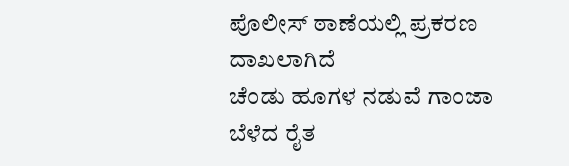ಪೊಲೀಸ್ ಠಾಣೆಯಲ್ಲಿ ಪ್ರಕರಣ ದಾಖಲಾಗಿದೆ
ಚೆಂಡು ಹೂಗಳ ನಡುವೆ ಗಾಂಜಾ ಬೆಳೆದ ರೈತ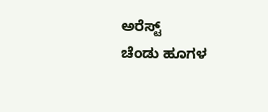ಅರೆಸ್ಟ್
ಚೆಂಡು ಹೂಗಳ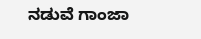ನಡುವೆ ಗಾಂಜಾ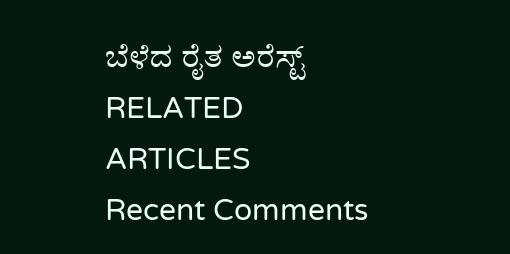ಬೆಳೆದ ರೈತ ಅರೆಸ್ಟ್
RELATED ARTICLES
Recent Comments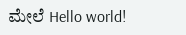ಮೇಲೆ Hello world!